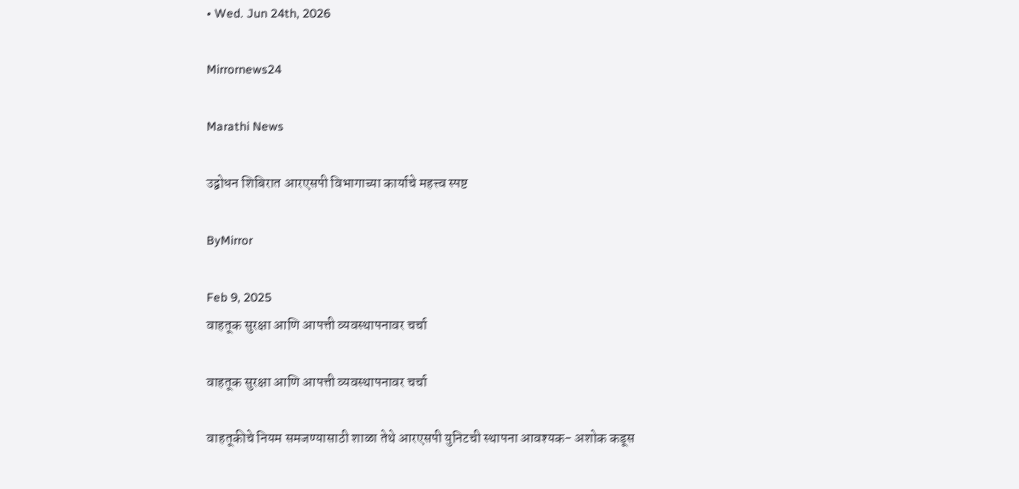• Wed. Jun 24th, 2026

Mirrornews24

Marathi News

उद्बोधन शिबिरात आरएसपी विभागाच्या कार्याचे महत्त्व स्पष्ट

ByMirror

Feb 9, 2025
वाहतूक सुरक्षा आणि आपत्ती व्यवस्थापनावर चर्चा

वाहतूक सुरक्षा आणि आपत्ती व्यवस्थापनावर चर्चा

वाहतूकीचे नियम समजण्यासाठी शाळा तेथे आरएसपी युनिटची स्थापना आवश्‍यक- अशोक कडूस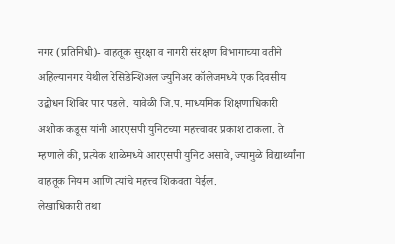नगर (प्रतिनिधी)- वाहतूक सुरक्षा व नागरी संरक्षण विभागाच्या वतीने अहिल्यानगर येथील रेसिडेन्शिअल ज्युनिअर कॉलेजमध्ये एक दिवसीय उद्बोधन शिबिर पार पडले. यावेळी जि.प. माध्यमिक शिक्षणाधिकारी अशोक कडूस यांनी आरएसपी युनिटच्या महत्त्वावर प्रकाश टाकला. ते म्हणाले की, प्रत्येक शाळेमध्ये आरएसपी युनिट असावे, ज्यामुळे विद्यार्थ्यांना वाहतूक नियम आणि त्यांचे महत्त्व शिकवता येईल.
लेखाधिकारी तथा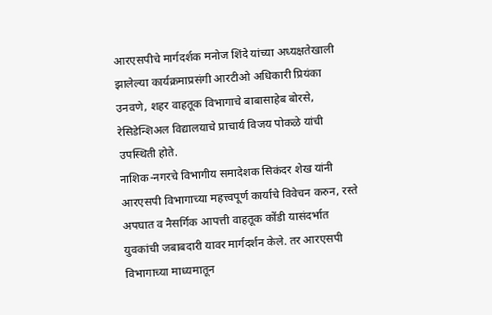आरएसपीचे मार्गदर्शक मनोज शिंदे यांच्या अध्यक्षतेखाली झालेल्या कार्यक्रमाप्रसंगी आरटीओ अधिकारी प्रियंका उनवणे, शहर वाहतूक विभागाचे बाबासाहेब बोरसे, रेसिडेन्शिअल विद्यालयाचे प्राचार्य विजय पोकळे यांची उपस्थिती होते.
नाशिक-नगरचे विभागीय समादेशक सिकंदर शेख यांनी आरएसपी विभागाच्या महत्त्वपूर्ण कार्याचे विवेचन करुन, रस्ते अपघात व नैसर्गिक आपत्ती वाहतूक कोंडी यासंदर्भात युवकांची जबाबदारी यावर मार्गदर्शन केले. तर आरएसपी विभागाच्या माध्यमातून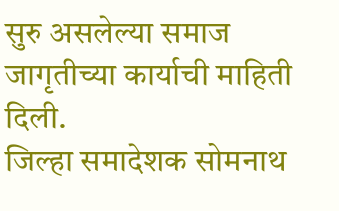सुरु असलेल्या समाज जागृतीच्या कार्याची माहिती दिली.
जिल्हा समादेशक सोमनाथ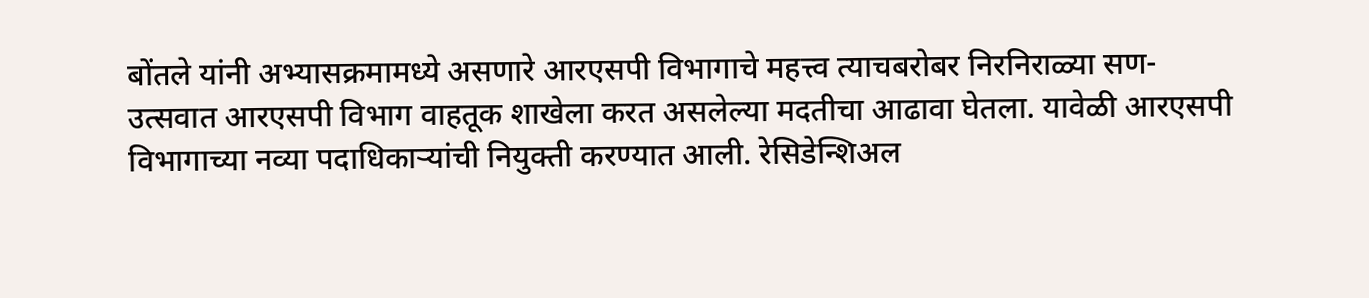बोंतले यांनी अभ्यासक्रमामध्ये असणारे आरएसपी विभागाचे महत्त्व त्याचबरोबर निरनिराळ्या सण-उत्सवात आरएसपी विभाग वाहतूक शाखेला करत असलेल्या मदतीचा आढावा घेतला. यावेळी आरएसपी विभागाच्या नव्या पदाधिकाऱ्यांची नियुक्ती करण्यात आली. रेसिडेन्शिअल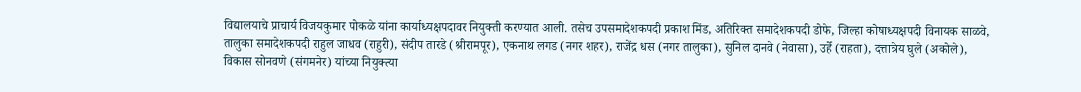विद्यालयाचे प्राचार्य विजयकुमार पोकळे यांना कार्याध्यक्षपदावर नियुक्ती करण्यात आली. तसेच उपसमादेशकपदी प्रकाश मिंड, अतिरिक्त समादेशकपदी डोफे, जिल्हा कोषाध्यक्षपदी विनायक साळवे, तालुका समादेशकपदी राहुल जाधव (राहुरी), संदीप तारडे (श्रीरामपूर), एकनाथ लगड (नगर शहर), राजेंद्र धस (नगर तालुका), सुनिल दानवे (नेवासा), उर्हे (राहता), दत्तात्रेय घुले (अकोले), विकास सोनवणे (संगमनेर) यांच्या नियुक्त्या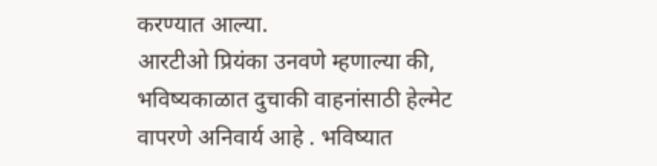करण्यात आल्या.
आरटीओ प्रियंका उनवणे म्हणाल्या की, भविष्यकाळात दुचाकी वाहनांसाठी हेल्मेट वापरणे अनिवार्य आहे . भविष्यात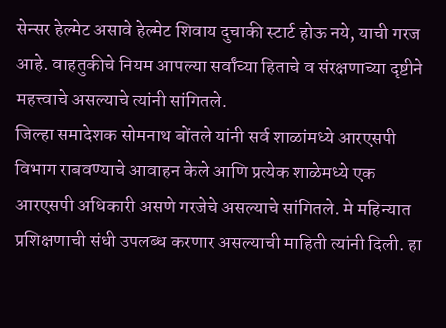सेन्सर हेल्मेट असावे हेल्मेट शिवाय दुचाकी स्टार्ट होऊ नये, याची गरज आहे. वाहतुकीचे नियम आपल्या सर्वांच्या हिताचे व संरक्षणाच्या दृष्टीने महत्त्वाचे असल्याचे त्यांनी सांगितले.
जिल्हा समादेशक सोमनाथ बोंतले यांनी सर्व शाळांमध्ये आरएसपी विभाग राबवण्याचे आवाहन केले आणि प्रत्येक शाळेमध्ये एक आरएसपी अधिकारी असणे गरजेचे असल्याचे सांगितले. मे महिन्यात प्रशिक्षणाची संधी उपलब्ध करणार असल्याची माहिती त्यांनी दिली. हा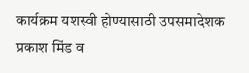कार्यक्रम यशस्वी होण्यासाठी उपसमादेशक प्रकाश मिंड व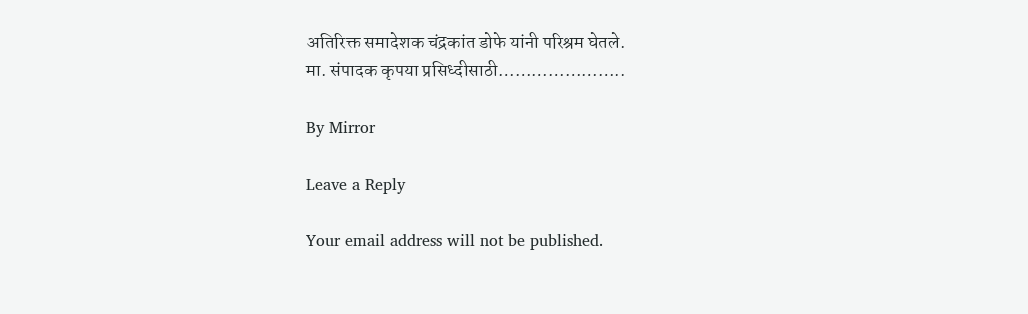अतिरिक्त समादेशक चंद्रकांत डोफे यांनी परिश्रम घेतले.
मा. संपादक कृपया प्रसिध्दीसाठी…………………..

By Mirror

Leave a Reply

Your email address will not be published.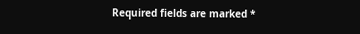Required fields are marked *